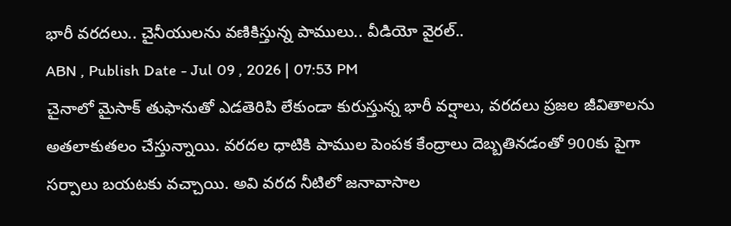భారీ వరదలు.. చైనీయులను వణికిస్తున్న పాములు.. వీడియో వైరల్..
ABN , Publish Date - Jul 09 , 2026 | 07:53 PM
చైనాలో మైసాక్ తుఫానుతో ఎడతెరిపి లేకుండా కురుస్తున్న భారీ వర్షాలు, వరదలు ప్రజల జీవితాలను అతలాకుతలం చేస్తున్నాయి. వరదల ధాటికి పాముల పెంపక కేంద్రాలు దెబ్బతినడంతో 900కు పైగా సర్పాలు బయటకు వచ్చాయి. అవి వరద నీటిలో జనావాసాల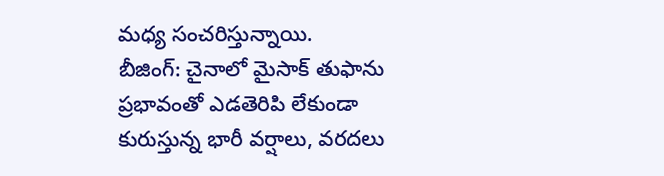మధ్య సంచరిస్తున్నాయి.
బీజింగ్: చైనాలో మైసాక్ తుఫాను ప్రభావంతో ఎడతెరిపి లేకుండా కురుస్తున్న భారీ వర్షాలు, వరదలు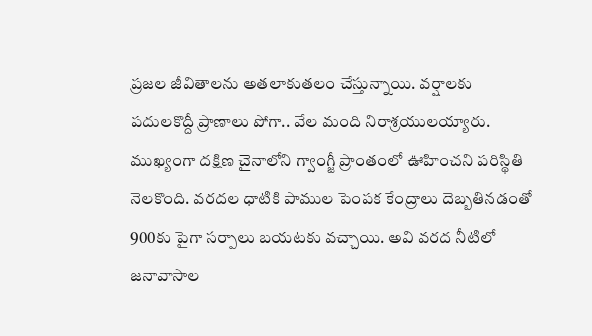ప్రజల జీవితాలను అతలాకుతలం చేస్తున్నాయి. వర్షాలకు పదులకొద్దీ ప్రాణాలు పోగా.. వేల మంది నిరాశ్రయులయ్యారు. ముఖ్యంగా దక్షిణ చైనాలోని గ్వాంగ్జీ ప్రాంతంలో ఊహించని పరిస్థితి నెలకొంది. వరదల ధాటికి పాముల పెంపక కేంద్రాలు దెబ్బతినడంతో 900కు పైగా సర్పాలు బయటకు వచ్చాయి. అవి వరద నీటిలో జనావాసాల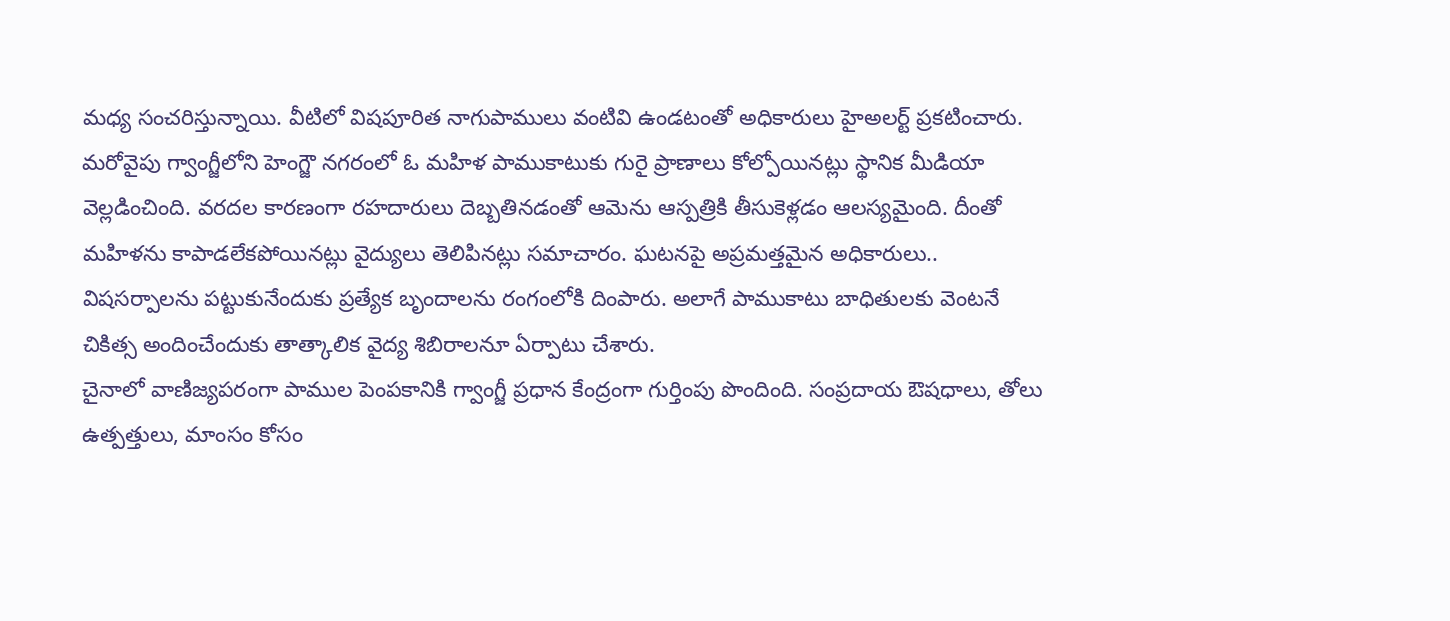మధ్య సంచరిస్తున్నాయి. వీటిలో విషపూరిత నాగుపాములు వంటివి ఉండటంతో అధికారులు హైఅలర్ట్ ప్రకటించారు.
మరోవైపు గ్వాంగ్జీలోని హెంగ్జౌ నగరంలో ఓ మహిళ పాముకాటుకు గురై ప్రాణాలు కోల్పోయినట్లు స్థానిక మీడియా వెల్లడించింది. వరదల కారణంగా రహదారులు దెబ్బతినడంతో ఆమెను ఆస్పత్రికి తీసుకెళ్లడం ఆలస్యమైంది. దీంతో మహిళను కాపాడలేకపోయినట్లు వైద్యులు తెలిపినట్లు సమాచారం. ఘటనపై అప్రమత్తమైన అధికారులు.. విషసర్పాలను పట్టుకునేందుకు ప్రత్యేక బృందాలను రంగంలోకి దింపారు. అలాగే పాముకాటు బాధితులకు వెంటనే చికిత్స అందించేందుకు తాత్కాలిక వైద్య శిబిరాలనూ ఏర్పాటు చేశారు.
చైనాలో వాణిజ్యపరంగా పాముల పెంపకానికి గ్వాంగ్జీ ప్రధాన కేంద్రంగా గుర్తింపు పొందింది. సంప్రదాయ ఔషధాలు, తోలు ఉత్పత్తులు, మాంసం కోసం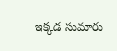ఇక్కడ సుమారు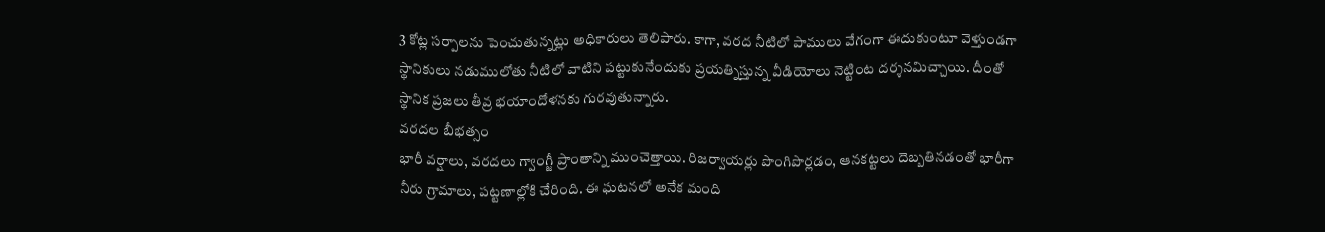3 కోట్ల సర్పాలను పెంచుతున్నట్లు అధికారులు తెలిపారు. కాగా, వరద నీటిలో పాములు వేగంగా ఈదుకుంటూ వెళ్తుండగా స్థానికులు నడుములోతు నీటిలో వాటిని పట్టుకునేందుకు ప్రయత్నిస్తున్న వీడియోలు నెట్టింట దర్శనమిచ్చాయి. దీంతో స్థానిక ప్రజలు తీవ్ర భయాందోళనకు గురవుతున్నారు.
వరదల బీభత్సం
భారీ వర్షాలు, వరదలు గ్వాంగ్జీ ప్రాంతాన్ని ముంచెత్తాయి. రిజర్వాయర్లు పొంగిపొర్లడం, ఆనకట్టలు దెబ్బతినడంతో భారీగా నీరు గ్రామాలు, పట్టణాల్లోకి చేరింది. ఈ ఘటనలో అనేక మంది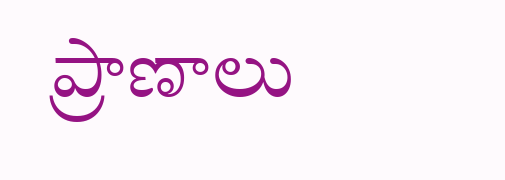ప్రాణాలు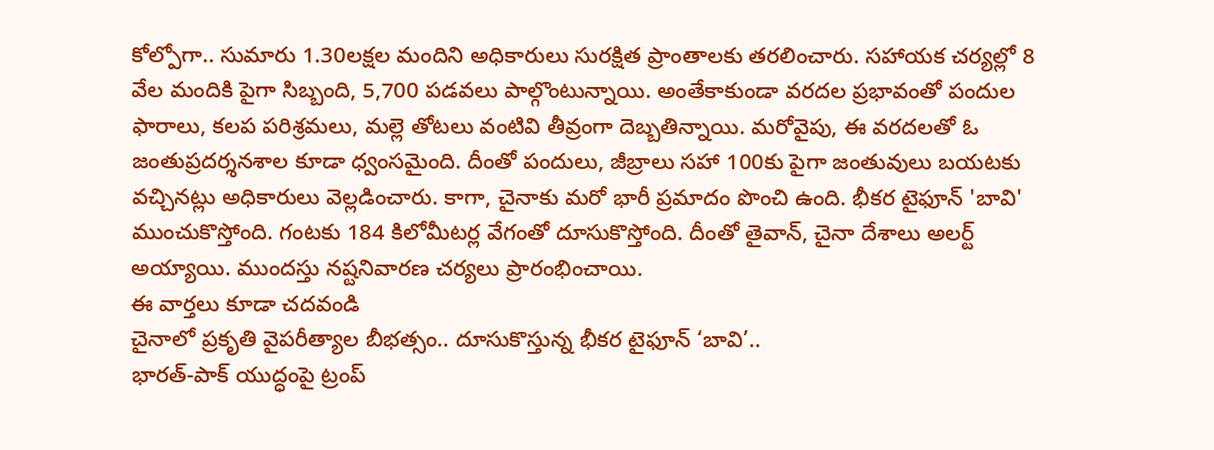కోల్పోగా.. సుమారు 1.30లక్షల మందిని అధికారులు సురక్షిత ప్రాంతాలకు తరలించారు. సహాయక చర్యల్లో 8 వేల మందికి పైగా సిబ్బంది, 5,700 పడవలు పాల్గొంటున్నాయి. అంతేకాకుండా వరదల ప్రభావంతో పందుల ఫారాలు, కలప పరిశ్రమలు, మల్లె తోటలు వంటివి తీవ్రంగా దెబ్బతిన్నాయి. మరోవైపు, ఈ వరదలతో ఓ జంతుప్రదర్శనశాల కూడా ధ్వంసమైంది. దీంతో పందులు, జీబ్రాలు సహా 100కు పైగా జంతువులు బయటకు వచ్చినట్లు అధికారులు వెల్లడించారు. కాగా, చైనాకు మరో భారీ ప్రమాదం పొంచి ఉంది. భీకర టైఫూన్ 'బావి' ముంచుకొస్తోంది. గంటకు 184 కిలోమీటర్ల వేగంతో దూసుకొస్తోంది. దీంతో తైవాన్, చైనా దేశాలు అలర్ట్ అయ్యాయి. ముందస్తు నష్టనివారణ చర్యలు ప్రారంభించాయి.
ఈ వార్తలు కూడా చదవండి
చైనాలో ప్రకృతి వైపరీత్యాల బీభత్సం.. దూసుకొస్తున్న భీకర టైఫూన్ ‘బావి’..
భారత్-పాక్ యుద్ధంపై ట్రంప్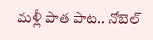మళ్లీ పాత పాట.. నోబెల్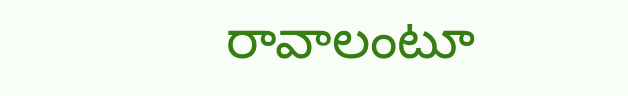రావాలంటూ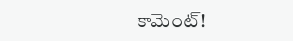కామెంట్!